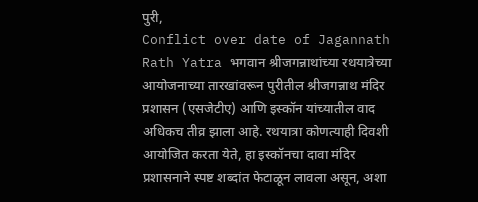पुरी,
Conflict over date of Jagannath Rath Yatra भगवान श्रीजगन्नाथांच्या रथयात्रेच्या आयोजनाच्या तारखांवरून पुरीतील श्रीजगन्नाथ मंदिर प्रशासन (एसजेटीए) आणि इस्कॉन यांच्यातील वाद अधिकच तीव्र झाला आहे. रथयात्रा कोणत्याही दिवशी आयोजित करता येते, हा इस्कॉनचा दावा मंदिर प्रशासनाने स्पष्ट शब्दांत फेटाळून लावला असून, अशा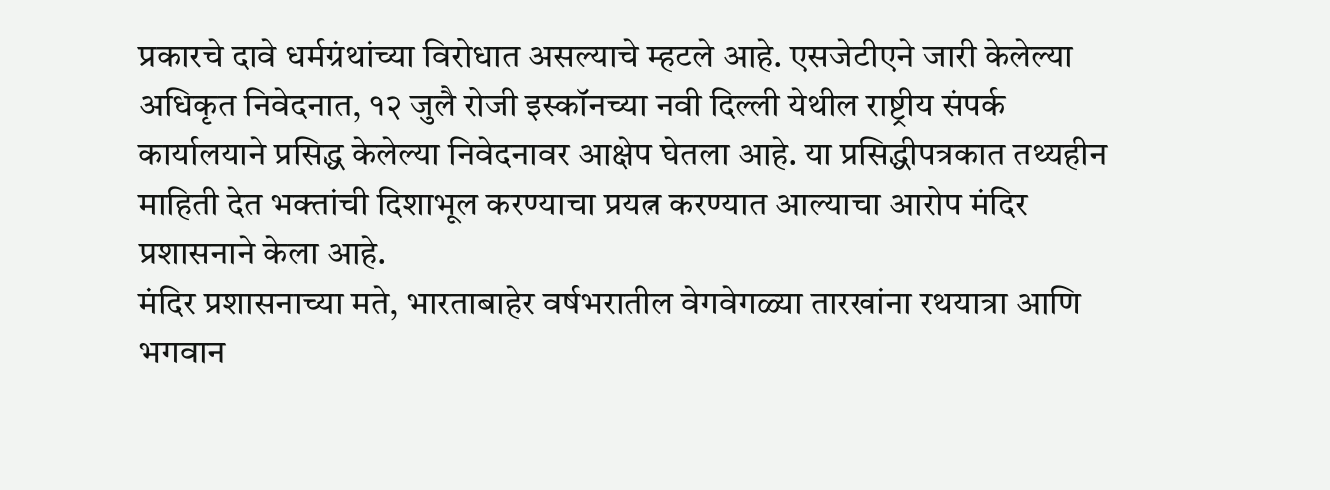प्रकारचे दावे धर्मग्रंथांच्या विरोधात असल्याचे म्हटले आहे. एसजेटीएने जारी केलेल्या अधिकृत निवेदनात, १२ जुलै रोजी इस्कॉनच्या नवी दिल्ली येथील राष्ट्रीय संपर्क कार्यालयाने प्रसिद्ध केलेल्या निवेदनावर आक्षेप घेतला आहे. या प्रसिद्धीपत्रकात तथ्यहीन माहिती देत भक्तांची दिशाभूल करण्याचा प्रयत्न करण्यात आल्याचा आरोप मंदिर प्रशासनाने केला आहे.
मंदिर प्रशासनाच्या मते, भारताबाहेर वर्षभरातील वेगवेगळ्या तारखांना रथयात्रा आणि भगवान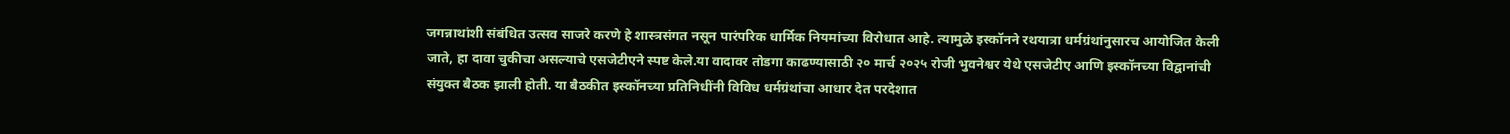जगन्नाथांशी संबंधित उत्सव साजरे करणे हे शास्त्रसंगत नसून पारंपरिक धार्मिक नियमांच्या विरोधात आहे. त्यामुळे इस्कॉनने रथयात्रा धर्मग्रंथांनुसारच आयोजित केली जाते, हा दावा चुकीचा असल्याचे एसजेटीएने स्पष्ट केले.या वादावर तोडगा काढण्यासाठी २० मार्च २०२५ रोजी भुवनेश्वर येथे एसजेटीए आणि इस्कॉनच्या विद्वानांची संयुक्त बैठक झाली होती. या बैठकीत इस्कॉनच्या प्रतिनिधींनी विविध धर्मग्रंथांचा आधार देत परदेशात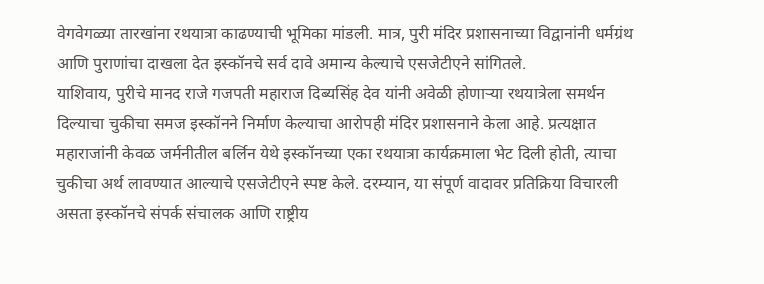वेगवेगळ्या तारखांना रथयात्रा काढण्याची भूमिका मांडली. मात्र, पुरी मंदिर प्रशासनाच्या विद्वानांनी धर्मग्रंथ आणि पुराणांचा दाखला देत इस्कॉनचे सर्व दावे अमान्य केल्याचे एसजेटीएने सांगितले.
याशिवाय, पुरीचे मानद राजे गजपती महाराज दिब्यसिंह देव यांनी अवेळी होणाऱ्या रथयात्रेला समर्थन दिल्याचा चुकीचा समज इस्कॉनने निर्माण केल्याचा आरोपही मंदिर प्रशासनाने केला आहे. प्रत्यक्षात महाराजांनी केवळ जर्मनीतील बर्लिन येथे इस्कॉनच्या एका रथयात्रा कार्यक्रमाला भेट दिली होती, त्याचा चुकीचा अर्थ लावण्यात आल्याचे एसजेटीएने स्पष्ट केले. दरम्यान, या संपूर्ण वादावर प्रतिक्रिया विचारली असता इस्कॉनचे संपर्क संचालक आणि राष्ट्रीय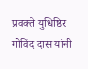प्रवक्ते युधिष्ठिर गोविंद दास यांनी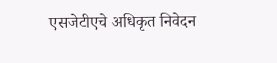एसजेटीएचे अधिकृत निवेदन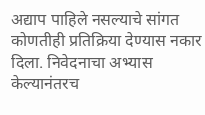अद्याप पाहिले नसल्याचे सांगत कोणतीही प्रतिक्रिया देण्यास नकार दिला. निवेदनाचा अभ्यास केल्यानंतरच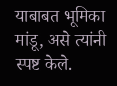याबाबत भूमिका मांडू, असे त्यांनी स्पष्ट केले.